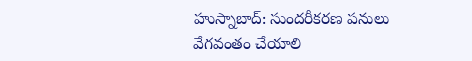హుస్నాబాద్: సుందరీకరణ పనులు వేగవంతం చేయాలి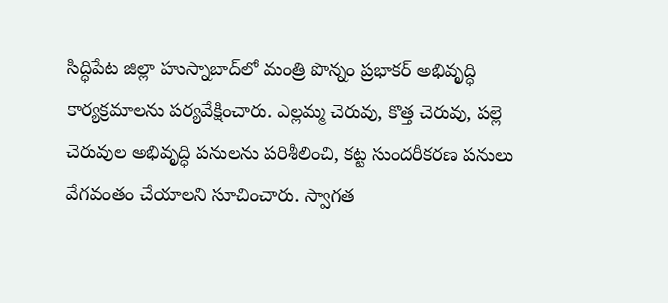సిద్ధిపేట జిల్లా హుస్నాబాద్‌లో మంత్రి పొన్నం ప్రభాకర్ అభివృద్ధి కార్యక్రమాలను పర్యవేక్షించారు. ఎల్లమ్మ చెరువు, కొత్త చెరువు, పల్లె చెరువుల అభివృద్ధి పనులను పరిశీలించి, కట్ట సుందరీకరణ పనులు వేగవంతం చేయాలని సూచించారు. స్వాగత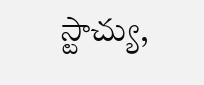స్టాచ్యు,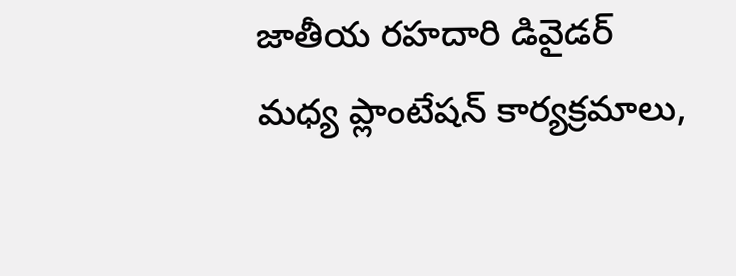జాతీయ రహదారి డివైడర్ మధ్య ప్లాంటేషన్ కార్యక్రమాలు,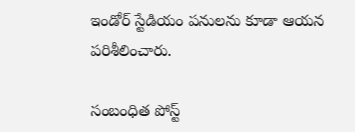ఇండోర్ స్టేడియం పనులను కూడా ఆయన పరిశీలించారు.

సంబంధిత పోస్ట్